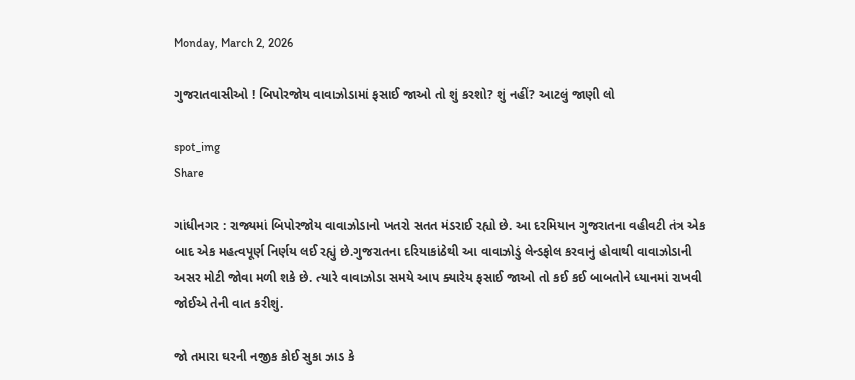Monday, March 2, 2026

ગુજરાતવાસીઓ ! બિપોરજોય વાવાઝોડામાં ફસાઈ જાઓ તો શું કરશો? શું નહીં? આટલું જાણી લો

spot_img
Share

ગાંધીનગર : રાજ્યમાં બિપોરજોય વાવાઝોડાનો ખતરો સતત મંડરાઈ રહ્યો છે. આ દરમિયાન ગુજરાતના વહીવટી તંત્ર એક બાદ એક મહત્વપૂર્ણ નિર્ણય લઈ રહ્યું છે.ગુજરાતના દરિયાકાંઠેથી આ વાવાઝોડું લેન્ડફોલ કરવાનું હોવાથી વાવાઝોડાની અસર મોટી જોવા મળી શકે છે. ત્યારે વાવાઝોડા સમયે આપ ક્યારેય ફસાઈ જાઓ તો કઈ કઈ બાબતોને ધ્યાનમાં રાખવી જોઈએ તેની વાત કરીશું.

જો તમારા ઘરની નજીક કોઈ સુકા ઝાડ કે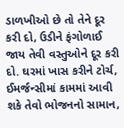ડાળખીઓ છે તો તેને દૂર કરી દો, ઉડીને ફંગોળાઈ જાય તેવી વસ્તુઓને દૂર કરી દો. ઘરમાં ખાસ કરીને ટોર્ચ, ઈમર્જન્સીમાં કામમાં આવી શકે તેવો ભોજનનો સામાન,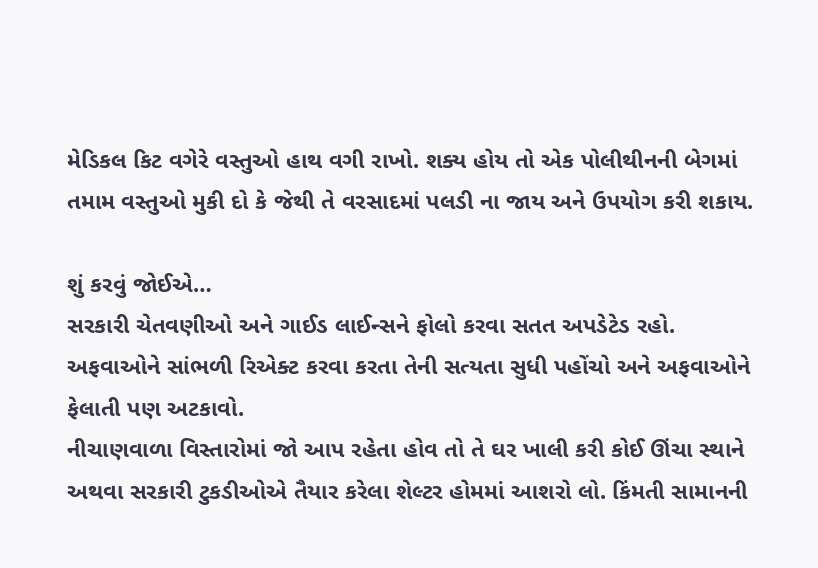મેડિકલ કિટ વગેરે વસ્તુઓ હાથ વગી રાખો. શક્ય હોય તો એક પોલીથીનની બેગમાં તમામ વસ્તુઓ મુકી દો કે જેથી તે વરસાદમાં પલડી ના જાય અને ઉપયોગ કરી શકાય.

શું કરવું જોઈએ…
સરકારી ચેતવણીઓ અને ગાઈડ લાઈન્સને ફોલો કરવા સતત અપડેટેડ રહો.
અફવાઓને સાંભળી રિએક્ટ કરવા કરતા તેની સત્યતા સુધી પહોંચો અને અફવાઓને ફેલાતી પણ અટકાવો.
નીચાણવાળા વિસ્તારોમાં જો આપ રહેતા હોવ તો તે ઘર ખાલી કરી કોઈ ઊંચા સ્થાને અથવા સરકારી ટુકડીઓએ તૈયાર કરેલા શેલ્ટર હોમમાં આશરો લો. કિંમતી સામાનની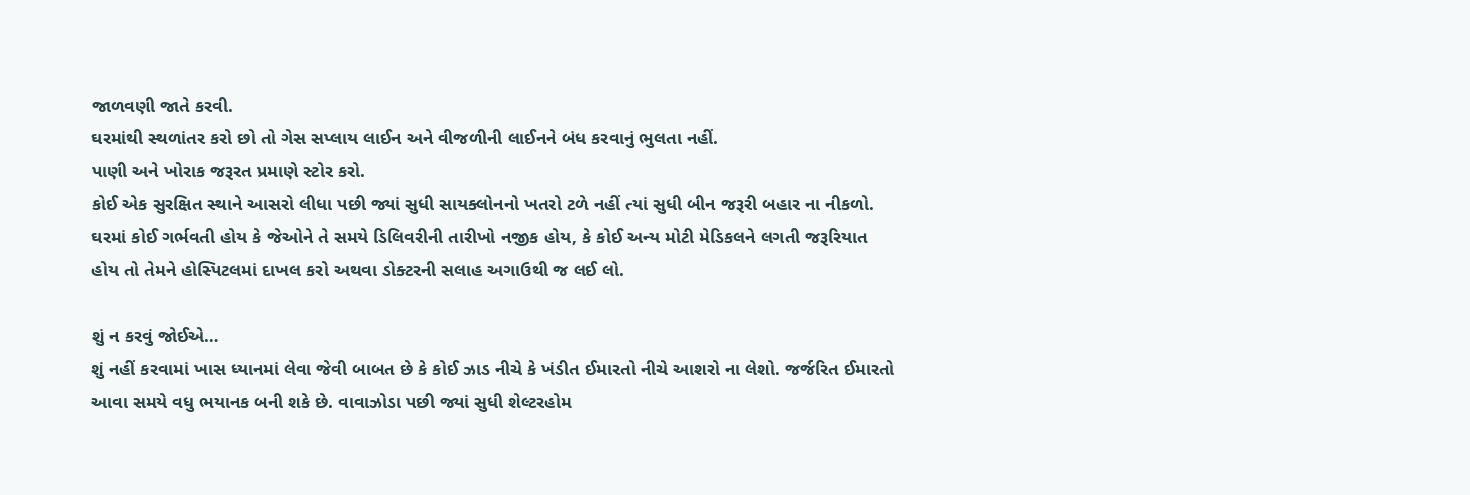જાળવણી જાતે કરવી.
ઘરમાંથી સ્થળાંતર કરો છો તો ગેસ સપ્લાય લાઈન અને વીજળીની લાઈનને બંધ કરવાનું ભુલતા નહીં.
પાણી અને ખોરાક જરૂરત પ્રમાણે સ્ટોર કરો.
કોઈ એક સુરક્ષિત સ્થાને આસરો લીધા પછી જ્યાં સુધી સાયક્લોનનો ખતરો ટળે નહીં ત્યાં સુધી બીન જરૂરી બહાર ના નીકળો.
ઘરમાં કોઈ ગર્ભવતી હોય કે જેઓને તે સમયે ડિલિવરીની તારીખો નજીક હોય, કે કોઈ અન્ય મોટી મેડિકલને લગતી જરૂરિયાત હોય તો તેમને હોસ્પિટલમાં દાખલ કરો અથવા ડોક્ટરની સલાહ અગાઉથી જ લઈ લો.

શું ન કરવું જોઈએ…
શું નહીં કરવામાં ખાસ ધ્યાનમાં લેવા જેવી બાબત છે કે કોઈ ઝાડ નીચે કે ખંડીત ઈમારતો નીચે આશરો ના લેશો. જર્જરિત ઈમારતો આવા સમયે વધુ ભયાનક બની શકે છે. વાવાઝોડા પછી જ્યાં સુધી શેલ્ટરહોમ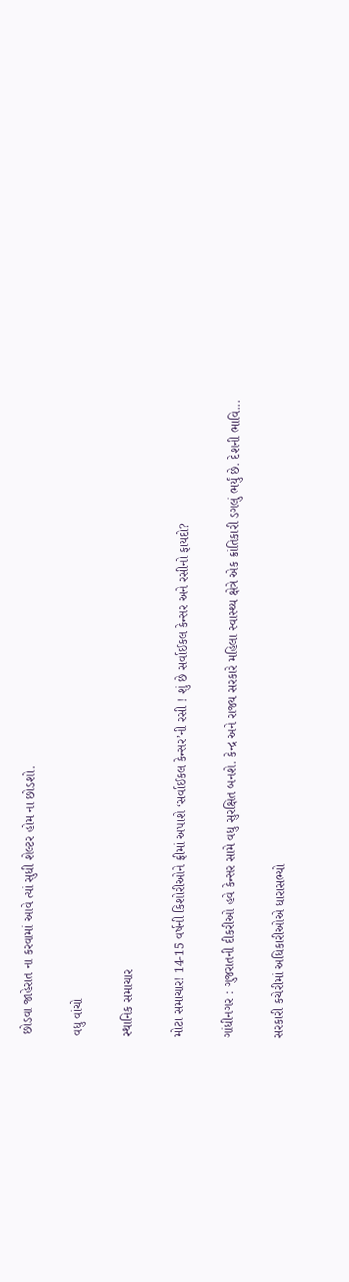છોડવા જાહેરાત ના કરવામાં આવે ત્યાં સુધી શેલ્ટર હોમ ના છોડશો.

વધુ વાંચો

સ્થાનિક સમાચાર

મોટા સમાચાર! 14-15 વર્ષની કિશોરીઓને ફ્રીમાં અપાશે ‘સર્વાઈકલ કેન્સર’ની રસી ! શું છે સર્વાઈકલ કેન્સર અને રસીનો ફાયદો?

ગાંધીનગર : ગુજરાતની દીકરીઓ હવે કેન્સર સામે વધુ સુરક્ષિત બનશે. કેન્દ્ર અને રાજ્ય સરકારે મહિલા સ્વાસ્થ્ય ક્ષેત્રે એક ક્રાંતિકારી ડગલું ભર્યું છે. દેશની ભાવિ...

સરકારી કચેરીમાં અધિકારીઓએ ધારાસભ્યો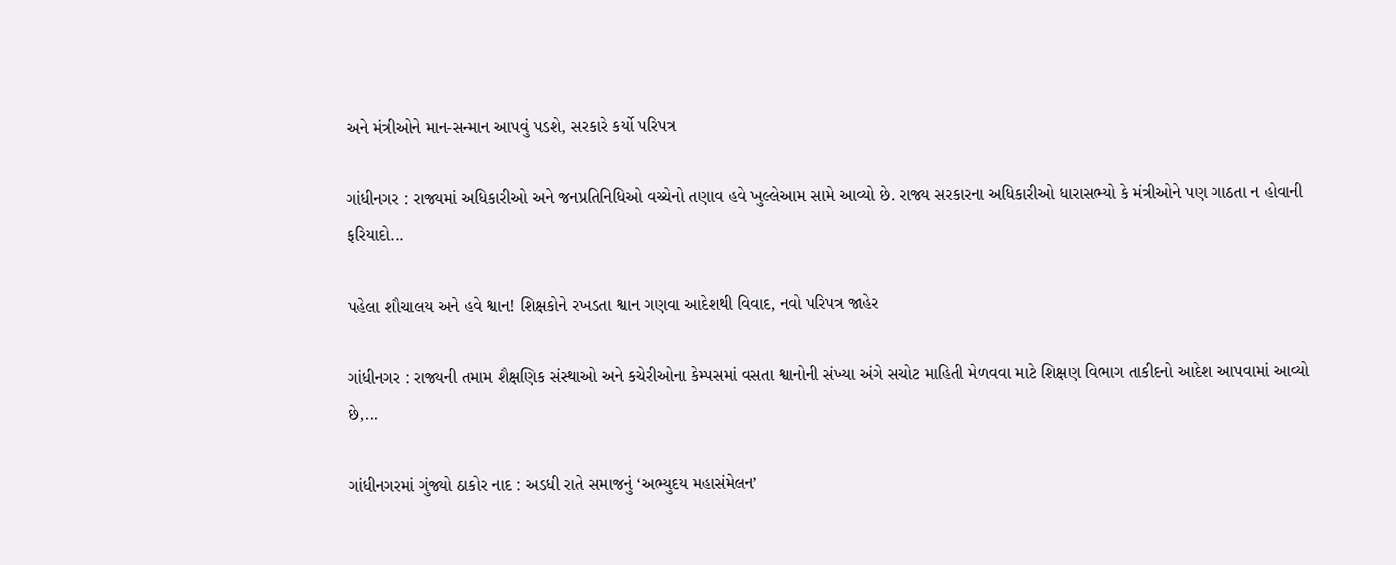અને મંત્રીઓને માન-સન્માન આપવું પડશે, સરકારે કર્યો પરિપત્ર

ગાંધીનગર : રાજ્યમાં અધિકારીઓ અને જનપ્રતિનિધિઓ વચ્ચેનો તણાવ હવે ખુલ્લેઆમ સામે આવ્યો છે. રાજ્ય સરકારના અધિકારીઓ ધારાસભ્યો કે મંત્રીઓને પણ ગાઠતા ન હોવાની ફરિયાદો...

પહેલા શૌચાલય અને હવે શ્વાન! શિક્ષકોને રખડતા શ્વાન ગણવા આદેશથી વિવાદ, નવો પરિપત્ર જાહેર

ગાંધીનગર : રાજ્યની તમામ શૈક્ષણિક સંસ્થાઓ અને કચેરીઓના કેમ્પસમાં વસતા શ્વાનોની સંખ્યા અંગે સચોટ માહિતી મેળવવા માટે શિક્ષણ વિભાગ તાકીદનો આદેશ આપવામાં આવ્યો છે,...

ગાંધીનગરમાં ગુંજ્યો ઠાકોર નાદ : અડધી રાતે સમાજનું ‘અભ્યુદય મહાસંમેલન’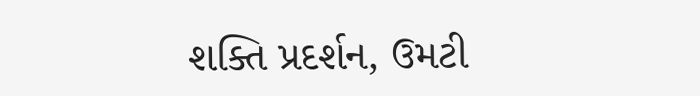શક્તિ પ્રદર્શન, ઉમટી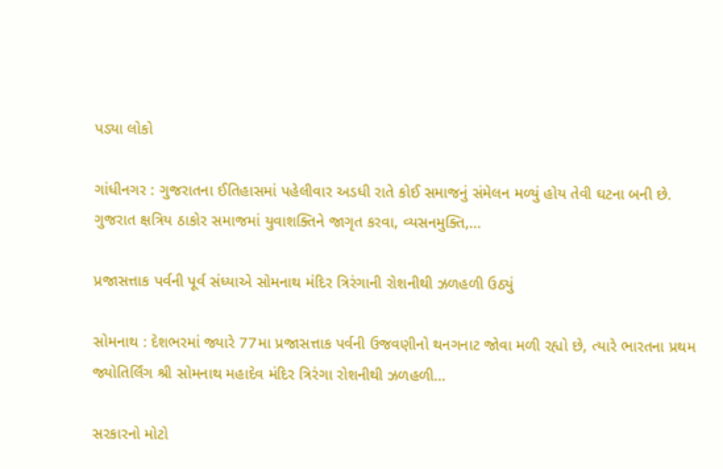પડ્યા લોકો

ગાંધીનગર : ગુજરાતના ઈતિહાસમાં પહેલીવાર અડધી રાતે કોઈ સમાજનું સંમેલન મળ્યું હોય તેવી ઘટના બની છે. ગુજરાત ક્ષત્રિય ઠાકોર સમાજમાં યુવાશક્તિને જાગૃત કરવા, વ્યસનમુક્તિ,...

પ્રજાસત્તાક પર્વની પૂર્વ સંધ્યાએ સોમનાથ મંદિર ત્રિરંગાની રોશનીથી ઝળહળી ઉઠ્યું

સોમનાથ : દેશભરમાં જ્યારે 77મા પ્રજાસત્તાક પર્વની ઉજવણીનો થનગનાટ જોવા મળી રહ્યો છે, ત્યારે ભારતના પ્રથમ જ્યોતિર્લિંગ શ્રી સોમનાથ મહાદેવ મંદિર ત્રિરંગા રોશનીથી ઝળહળી...

સરકારનો મોટો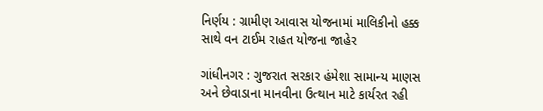નિર્ણય : ગ્રામીણ આવાસ યોજનામાં માલિકીનો હક્ક સાથે વન ટાઈમ રાહત યોજના જાહેર

ગાંધીનગર : ગુજરાત સરકાર હંમેશા સામાન્ય માણસ અને છેવાડાના માનવીના ઉત્થાન માટે કાર્યરત રહી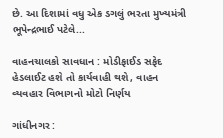છે. આ દિશામાં વધુ એક ડગલું ભરતા મુખ્યમંત્રી ભૂપેન્દ્રભાઈ પટેલે...

વાહનચાલકો સાવધાન : મોડીફાઈડ સફેદ હેડલાઈટ હશે તો કાર્યવાહી થશે, વાહન વ્યવહાર વિભાગનો મોટો નિર્ણય

ગાંધીનગર :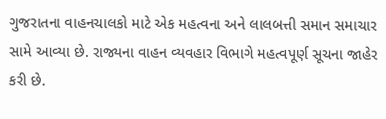ગુજરાતના વાહનચાલકો માટે એક મહત્વના અને લાલબત્તી સમાન સમાચાર સામે આવ્યા છે. રાજ્યના વાહન વ્યવહાર વિભાગે મહત્વપૂર્ણ સૂચના જાહેર કરી છે.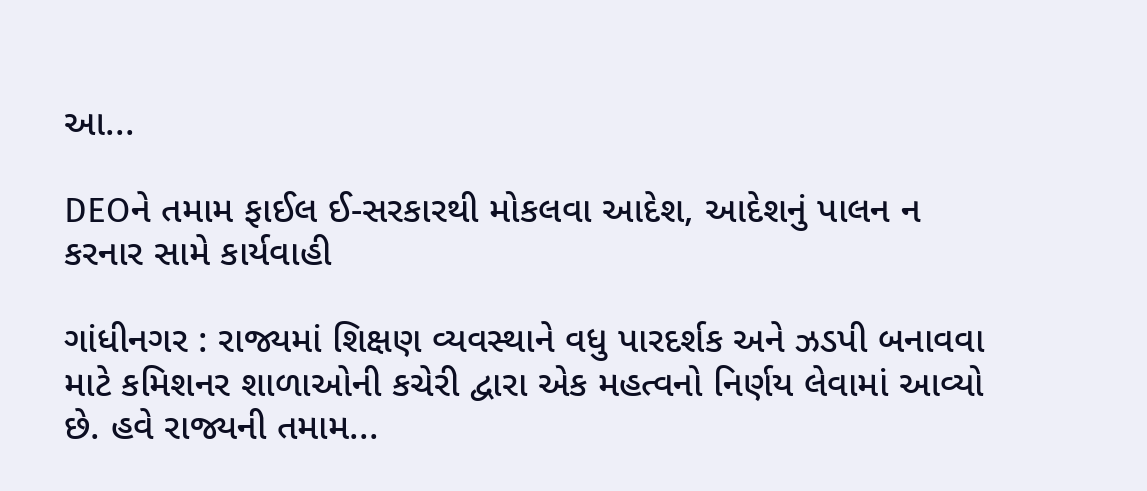આ...

DEOને તમામ ફાઈલ ઈ-સરકારથી મોકલવા આદેશ, આદેશનું પાલન ન કરનાર સામે કાર્યવાહી

ગાંધીનગર : રાજ્યમાં શિક્ષણ વ્યવસ્થાને વધુ પારદર્શક અને ઝડપી બનાવવા માટે કમિશનર શાળાઓની કચેરી દ્વારા એક મહત્વનો નિર્ણય લેવામાં આવ્યો છે. હવે રાજ્યની તમામ...